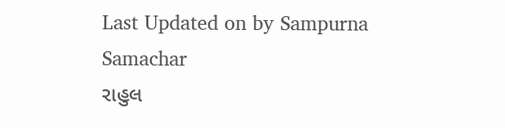Last Updated on by Sampurna Samachar
રાહુલ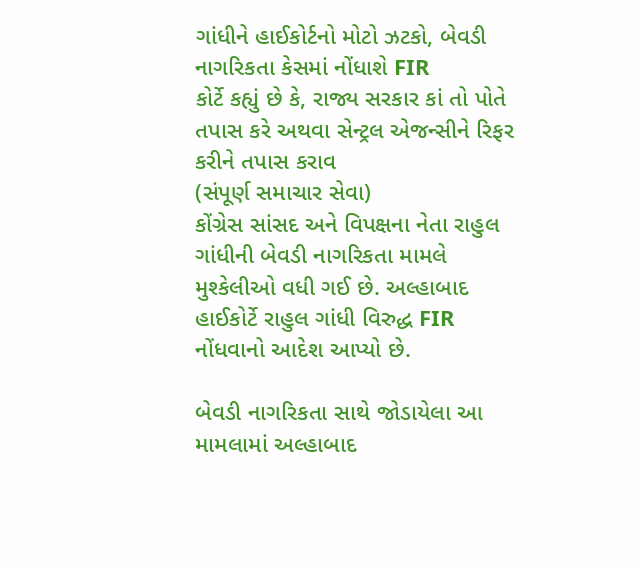ગાંધીને હાઈકોર્ટનો મોટો ઝટકો, બેવડી નાગરિકતા કેસમાં નોંધાશે FIR
કોર્ટે કહ્યું છે કે, રાજ્ય સરકાર કાં તો પોતે તપાસ કરે અથવા સેન્ટ્રલ એજન્સીને રિફર કરીને તપાસ કરાવ
(સંપૂર્ણ સમાચાર સેવા)
કોંગ્રેસ સાંસદ અને વિપક્ષના નેતા રાહુલ ગાંધીની બેવડી નાગરિકતા મામલે મુશ્કેલીઓ વધી ગઈ છે. અલ્હાબાદ હાઈકોર્ટે રાહુલ ગાંધી વિરુદ્ધ FIR નોંધવાનો આદેશ આપ્યો છે.

બેવડી નાગરિકતા સાથે જોડાયેલા આ મામલામાં અલ્હાબાદ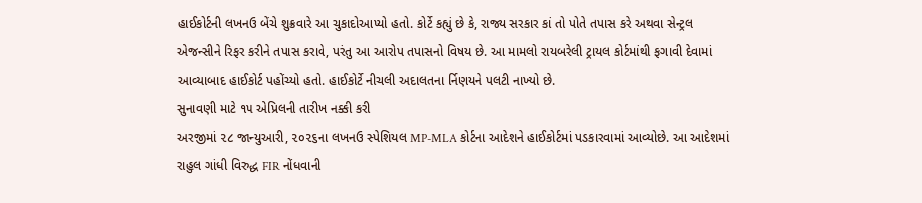હાઈકોર્ટની લખનઉ બેંચે શુક્રવારે આ ચુકાદોઆપ્યો હતો. કોર્ટે કહ્યું છે કે, રાજ્ય સરકાર કાં તો પોતે તપાસ કરે અથવા સેન્ટ્રલ એજન્સીને રિફર કરીને તપાસ કરાવે, પરંતુ આ આરોપ તપાસનો વિષય છે. આ મામલો રાયબરેલી ટ્રાયલ કોર્ટમાંથી ફગાવી દેવામાં આવ્યાબાદ હાઈકોર્ટ પહોંચ્યો હતો. હાઈકોર્ટે નીચલી અદાલતના ર્નિણયને પલટી નાખ્યો છે.
સુનાવણી માટે ૧૫ એપ્રિલની તારીખ નક્કી કરી
અરજીમાં ૨૮ જાન્યુઆરી, ૨૦૨૬ના લખનઉ સ્પેશિયલ MP-MLA કોર્ટના આદેશને હાઈકોર્ટમાં પડકારવામાં આવ્યોછે. આ આદેશમાં રાહુલ ગાંધી વિરુદ્ધ FIR નોંધવાની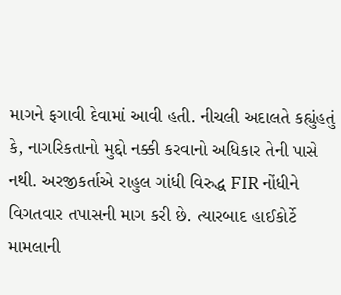માગને ફગાવી દેવામાં આવી હતી. નીચલી અદાલતે કહ્યુંહતું કે, નાગરિકતાનો મુદ્દો નક્કી કરવાનો અધિકાર તેની પાસે નથી. અરજીકર્તાએ રાહુલ ગાંધી વિરુદ્ધ FIR નોંધીને વિગતવાર તપાસની માગ કરી છે. ત્યારબાદ હાઈકોર્ટે મામલાની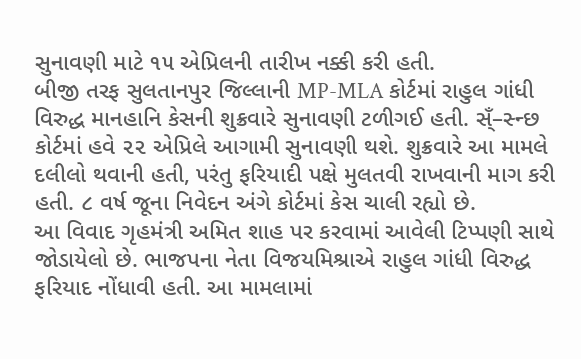સુનાવણી માટે ૧૫ એપ્રિલની તારીખ નક્કી કરી હતી.
બીજી તરફ સુલતાનપુર જિલ્લાની MP-MLA કોર્ટમાં રાહુલ ગાંધી વિરુદ્ધ માનહાનિ કેસની શુક્રવારે સુનાવણી ટળીગઈ હતી. સ્ઁ–સ્ન્છ કોર્ટમાં હવે ૨૨ એપ્રિલે આગામી સુનાવણી થશે. શુક્રવારે આ મામલે દલીલો થવાની હતી, પરંતુ ફરિયાદી પક્ષે મુલતવી રાખવાની માગ કરી હતી. ૮ વર્ષ જૂના નિવેદન અંગે કોર્ટમાં કેસ ચાલી રહ્યો છે.
આ વિવાદ ગૃહમંત્રી અમિત શાહ પર કરવામાં આવેલી ટિપ્પણી સાથે જોડાયેલો છે. ભાજપના નેતા વિજયમિશ્રાએ રાહુલ ગાંધી વિરુદ્ધ ફરિયાદ નોંધાવી હતી. આ મામલામાં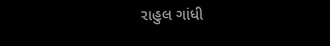રાહુલ ગાંધી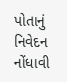પોતાનું નિવેદન નોંધાવી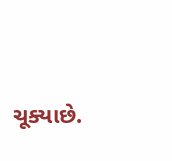ચૂક્યાછે.